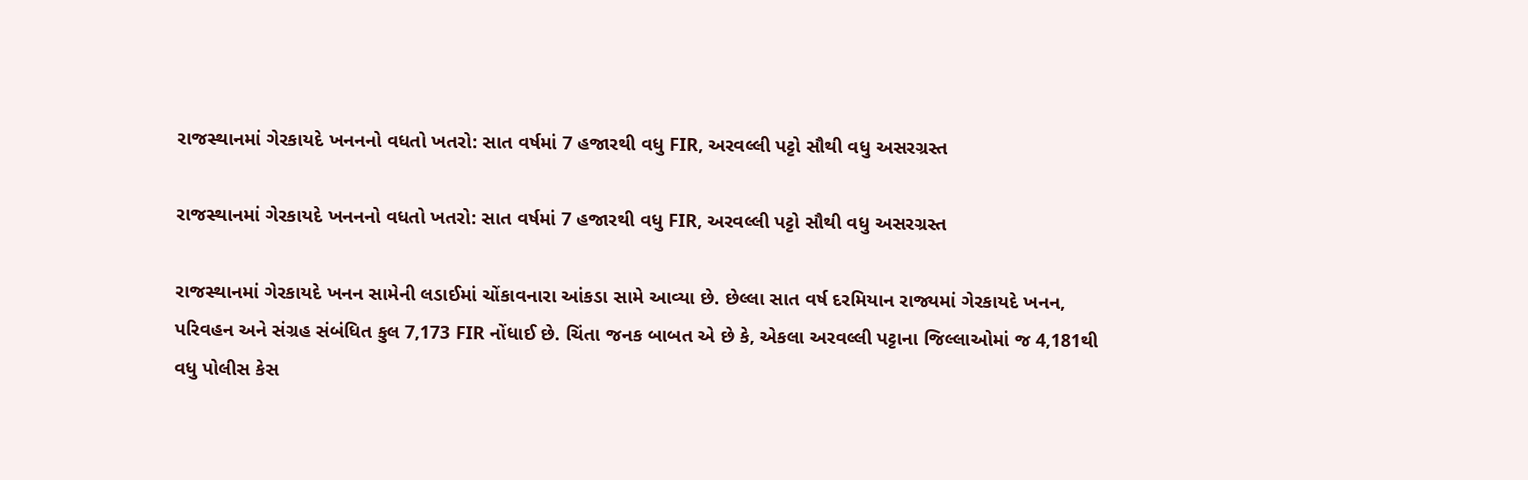રાજસ્થાનમાં ગેરકાયદે ખનનનો વધતો ખતરો: સાત વર્ષમાં 7 હજારથી વધુ FIR, અરવલ્લી પટ્ટો સૌથી વધુ અસરગ્રસ્ત

રાજસ્થાનમાં ગેરકાયદે ખનનનો વધતો ખતરો: સાત વર્ષમાં 7 હજારથી વધુ FIR, અરવલ્લી પટ્ટો સૌથી વધુ અસરગ્રસ્ત

રાજસ્થાનમાં ગેરકાયદે ખનન સામેની લડાઈમાં ચોંકાવનારા આંકડા સામે આવ્યા છે. છેલ્લા સાત વર્ષ દરમિયાન રાજ્યમાં ગેરકાયદે ખનન, પરિવહન અને સંગ્રહ સંબંધિત કુલ 7,173 FIR નોંધાઈ છે. ચિંતા જનક બાબત એ છે કે, એકલા અરવલ્લી પટ્ટાના જિલ્લાઓમાં જ 4,181થી વધુ પોલીસ કેસ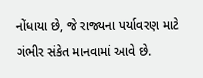નોંધાયા છે, જે રાજ્યના પર્યાવરણ માટે ગંભીર સંકેત માનવામાં આવે છે.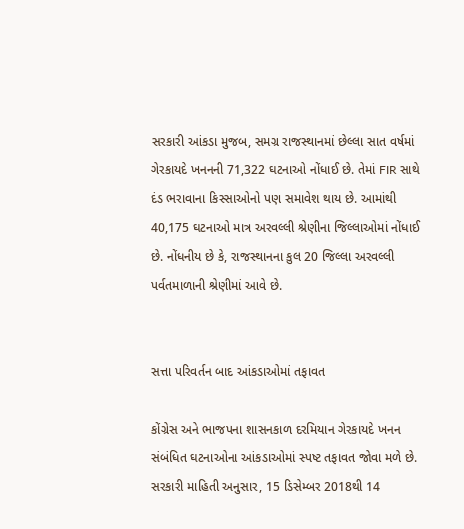સરકારી આંકડા મુજબ, સમગ્ર રાજસ્થાનમાં છેલ્લા સાત વર્ષમાં ગેરકાયદે ખનનની 71,322 ઘટનાઓ નોંધાઈ છે. તેમાં FIR સાથે દંડ ભરાવાના કિસ્સાઓનો પણ સમાવેશ થાય છે. આમાંથી 40,175 ઘટનાઓ માત્ર અરવલ્લી શ્રેણીના જિલ્લાઓમાં નોંધાઈ છે. નોંધનીય છે કે, રાજસ્થાનના કુલ 20 જિલ્લા અરવલ્લી પર્વતમાળાની શ્રેણીમાં આવે છે.


સત્તા પરિવર્તન બાદ આંકડાઓમાં તફાવત

કોંગ્રેસ અને ભાજપના શાસનકાળ દરમિયાન ગેરકાયદે ખનન સંબંધિત ઘટનાઓના આંકડાઓમાં સ્પષ્ટ તફાવત જોવા મળે છે.
સરકારી માહિતી અનુસાર, 15 ડિસેમ્બર 2018થી 14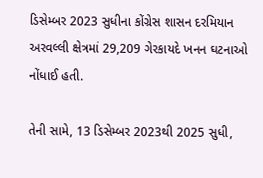ડિસેમ્બર 2023 સુધીના કોંગ્રેસ શાસન દરમિયાન અરવલ્લી ક્ષેત્રમાં 29,209 ગેરકાયદે ખનન ઘટનાઓ નોંધાઈ હતી.

તેની સામે, 13 ડિસેમ્બર 2023થી 2025 સુધી,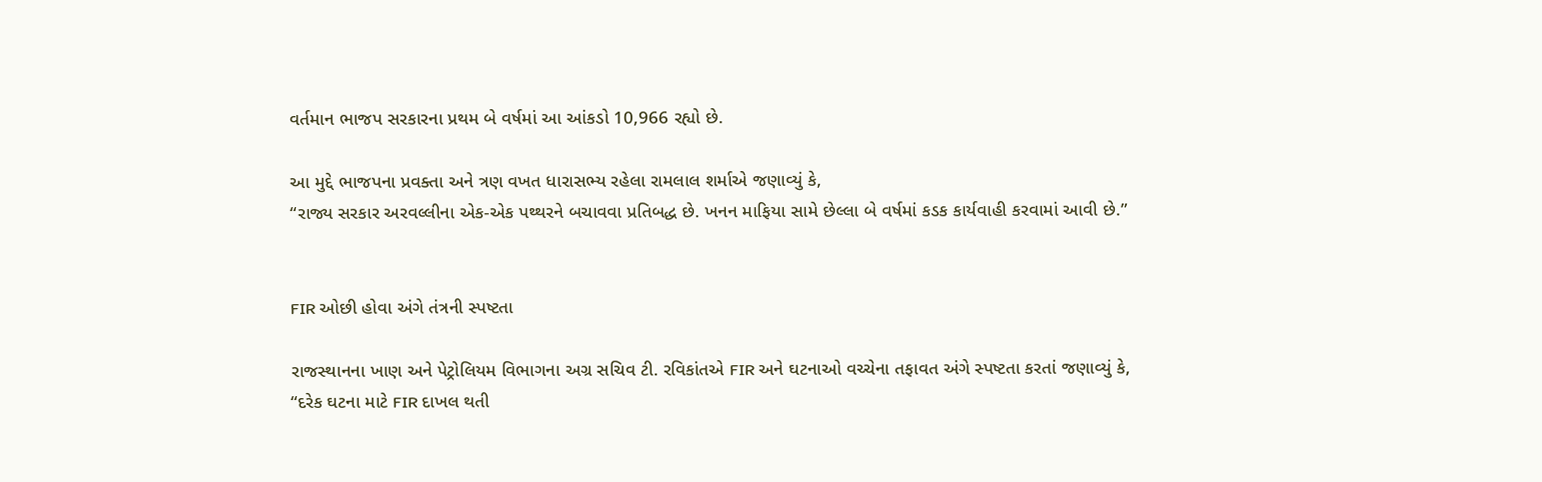વર્તમાન ભાજપ સરકારના પ્રથમ બે વર્ષમાં આ આંકડો 10,966 રહ્યો છે.

આ મુદ્દે ભાજપના પ્રવક્તા અને ત્રણ વખત ધારાસભ્ય રહેલા રામલાલ શર્માએ જણાવ્યું કે,
“રાજ્ય સરકાર અરવલ્લીના એક-એક પથ્થરને બચાવવા પ્રતિબદ્ધ છે. ખનન માફિયા સામે છેલ્લા બે વર્ષમાં કડક કાર્યવાહી કરવામાં આવી છે.”


FIR ઓછી હોવા અંગે તંત્રની સ્પષ્ટતા

રાજસ્થાનના ખાણ અને પેટ્રોલિયમ વિભાગના અગ્ર સચિવ ટી. રવિકાંતએ FIR અને ઘટનાઓ વચ્ચેના તફાવત અંગે સ્પષ્ટતા કરતાં જણાવ્યું કે,
“દરેક ઘટના માટે FIR દાખલ થતી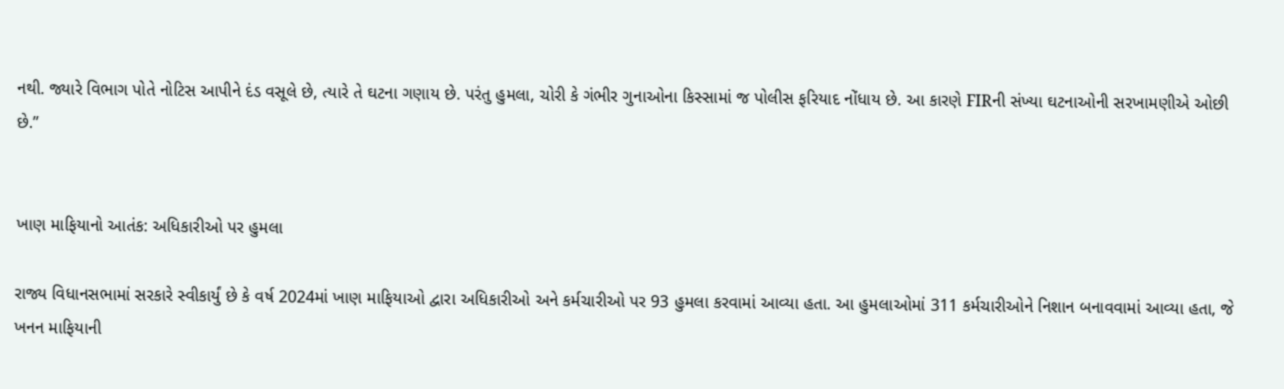નથી. જ્યારે વિભાગ પોતે નોટિસ આપીને દંડ વસૂલે છે, ત્યારે તે ઘટના ગણાય છે. પરંતુ હુમલા, ચોરી કે ગંભીર ગુનાઓના કિસ્સામાં જ પોલીસ ફરિયાદ નોંધાય છે. આ કારણે FIRની સંખ્યા ઘટનાઓની સરખામણીએ ઓછી છે.”


ખાણ માફિયાનો આતંક: અધિકારીઓ પર હુમલા

રાજ્ય વિધાનસભામાં સરકારે સ્વીકાર્યું છે કે વર્ષ 2024માં ખાણ માફિયાઓ દ્વારા અધિકારીઓ અને કર્મચારીઓ પર 93 હુમલા કરવામાં આવ્યા હતા. આ હુમલાઓમાં 311 કર્મચારીઓને નિશાન બનાવવામાં આવ્યા હતા, જે ખનન માફિયાની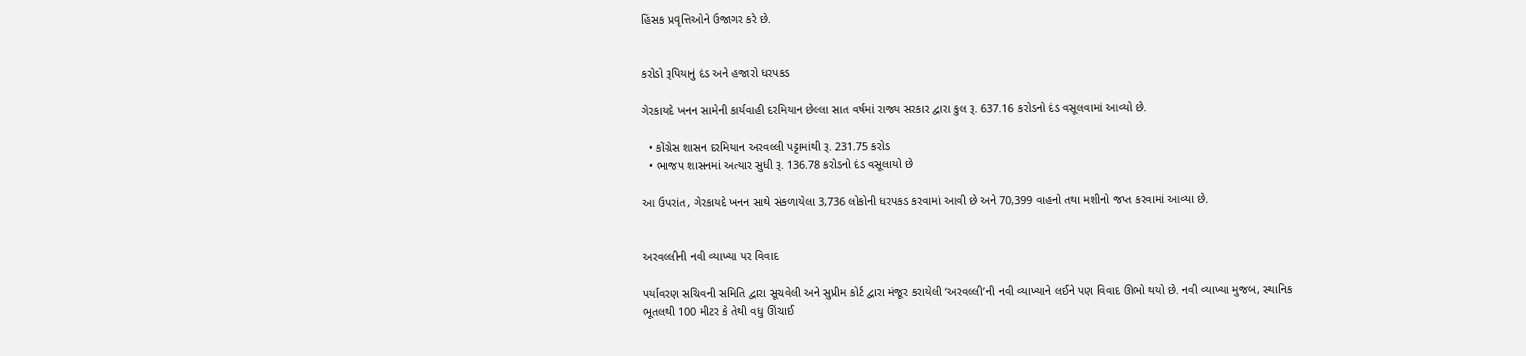હિંસક પ્રવૃત્તિઓને ઉજાગર કરે છે.


કરોડો રૂપિયાનું દંડ અને હજારો ધરપકડ

ગેરકાયદે ખનન સામેની કાર્યવાહી દરમિયાન છેલ્લા સાત વર્ષમાં રાજ્ય સરકાર દ્વારા કુલ રૂ. 637.16 કરોડનો દંડ વસૂલવામાં આવ્યો છે.

  • કોંગ્રેસ શાસન દરમિયાન અરવલ્લી પટ્ટામાંથી રૂ. 231.75 કરોડ
  • ભાજપ શાસનમાં અત્યાર સુધી રૂ. 136.78 કરોડનો દંડ વસૂલાયો છે

આ ઉપરાંત, ગેરકાયદે ખનન સાથે સંકળાયેલા 3,736 લોકોની ધરપકડ કરવામાં આવી છે અને 70,399 વાહનો તથા મશીનો જપ્ત કરવામાં આવ્યા છે.


અરવલ્લીની નવી વ્યાખ્યા પર વિવાદ

પર્યાવરણ સચિવની સમિતિ દ્વારા સૂચવેલી અને સુપ્રીમ કોર્ટ દ્વારા મંજૂર કરાયેલી ‘અરવલ્લી’ની નવી વ્યાખ્યાને લઈને પણ વિવાદ ઊભો થયો છે. નવી વ્યાખ્યા મુજબ, સ્થાનિક ભૂતલથી 100 મીટર કે તેથી વધુ ઊંચાઈ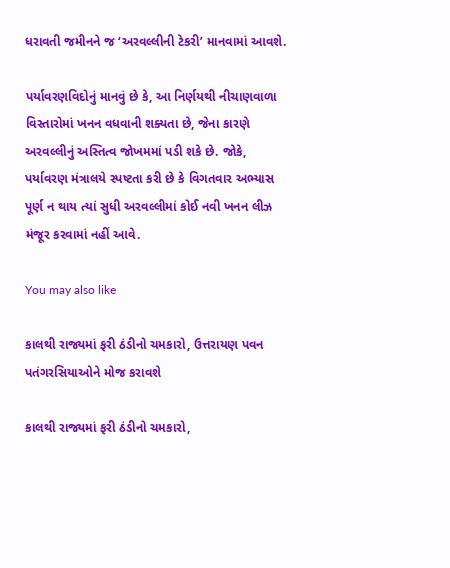ધરાવતી જમીનને જ ‘અરવલ્લીની ટેકરી’ માનવામાં આવશે.

પર્યાવરણવિદોનું માનવું છે કે, આ નિર્ણયથી નીચાણવાળા વિસ્તારોમાં ખનન વધવાની શક્યતા છે, જેના કારણે અરવલ્લીનું અસ્તિત્વ જોખમમાં પડી શકે છે. જોકે, પર્યાવરણ મંત્રાલયે સ્પષ્ટતા કરી છે કે વિગતવાર અભ્યાસ પૂર્ણ ન થાય ત્યાં સુધી અરવલ્લીમાં કોઈ નવી ખનન લીઝ મંજૂર કરવામાં નહીં આવે.

You may also like

કાલથી રાજ્યમાં ફરી ઠંડીનો ચમકારો, ઉત્તરાયણ પવન પતંગરસિયાઓને મોજ કરાવશે

કાલથી રાજ્યમાં ફરી ઠંડીનો ચમકારો,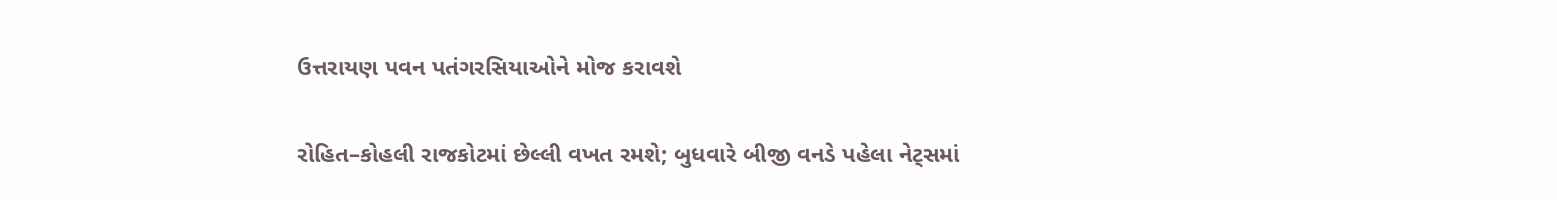ઉત્તરાયણ પવન પતંગરસિયાઓને મોજ કરાવશે

રોહિત–કોહલી રાજકોટમાં છેલ્લી વખત રમશે; બુધવારે બીજી વનડે પહેલા નેટ્સમાં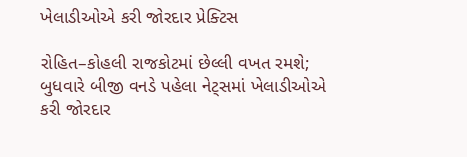ખેલાડીઓએ કરી જોરદાર પ્રેક્ટિસ

રોહિત–કોહલી રાજકોટમાં છેલ્લી વખત રમશે; બુધવારે બીજી વનડે પહેલા નેટ્સમાં ખેલાડીઓએ કરી જોરદાર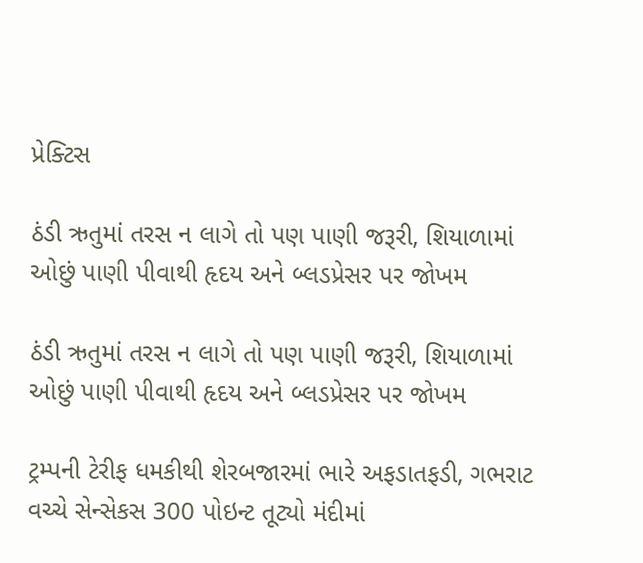પ્રેક્ટિસ

ઠંડી ઋતુમાં તરસ ન લાગે તો પણ પાણી જરૂરી, શિયાળામાં ઓછું પાણી પીવાથી હૃદય અને બ્લડપ્રેસર પર જોખમ

ઠંડી ઋતુમાં તરસ ન લાગે તો પણ પાણી જરૂરી, શિયાળામાં ઓછું પાણી પીવાથી હૃદય અને બ્લડપ્રેસર પર જોખમ

ટ્રમ્પની ટેરીફ ધમકીથી શેરબજારમાં ભારે અફડાતફડી, ગભરાટ વચ્ચે સેન્સેકસ 300 પોઇન્ટ તૂટ્યો મંદીમાં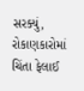સરક્યું, રોકાણકારોમાં ચિંતા ફેલાઈ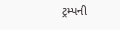ટ્રમ્પની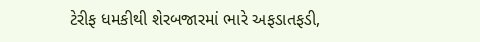ટેરીફ ધમકીથી શેરબજારમાં ભારે અફડાતફડી,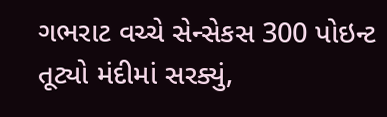ગભરાટ વચ્ચે સેન્સેકસ 300 પોઇન્ટ તૂટ્યો મંદીમાં સરક્યું,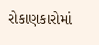રોકાણકારોમાં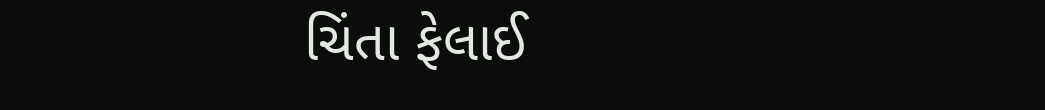ચિંતા ફેલાઈ